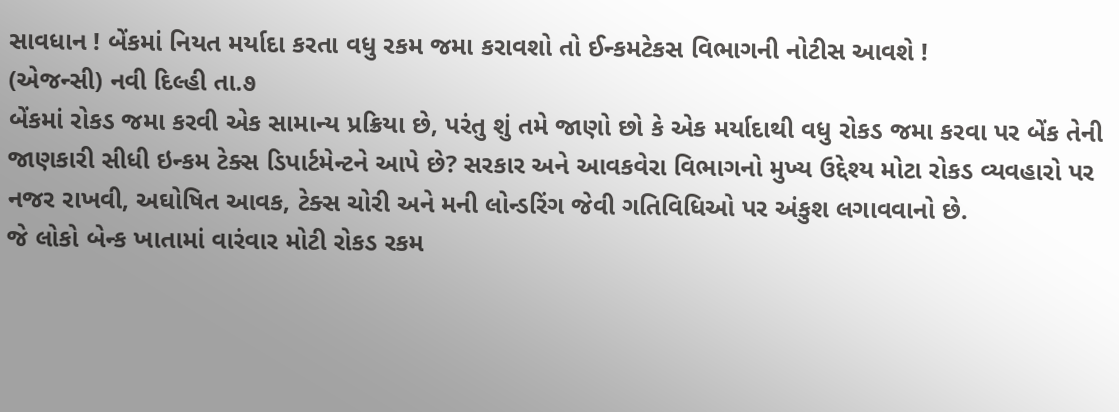સાવધાન ! બેંકમાં નિયત મર્યાદા કરતા વધુ રકમ જમા કરાવશો તો ઈન્કમટેકસ વિભાગની નોટીસ આવશે !
(એજન્સી) નવી દિલ્હી તા.૭
બેંકમાં રોકડ જમા કરવી એક સામાન્ય પ્રક્રિયા છે, પરંતુ શું તમે જાણો છો કે એક મર્યાદાથી વધુ રોકડ જમા કરવા પર બેંક તેની જાણકારી સીધી ઇન્કમ ટેક્સ ડિપાર્ટમેન્ટને આપે છે? સરકાર અને આવકવેરા વિભાગનો મુખ્ય ઉદ્દેશ્ય મોટા રોકડ વ્યવહારો પર નજર રાખવી, અઘોષિત આવક, ટેક્સ ચોરી અને મની લોન્ડરિંગ જેવી ગતિવિધિઓ પર અંકુશ લગાવવાનો છે.
જે લોકો બેન્ક ખાતામાં વારંવાર મોટી રોકડ રકમ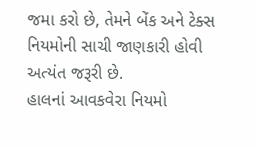જમા કરો છે, તેમને બેંક અને ટેક્સ નિયમોની સાચી જાણકારી હોવી અત્યંત જરૂરી છે.
હાલનાં આવકવેરા નિયમો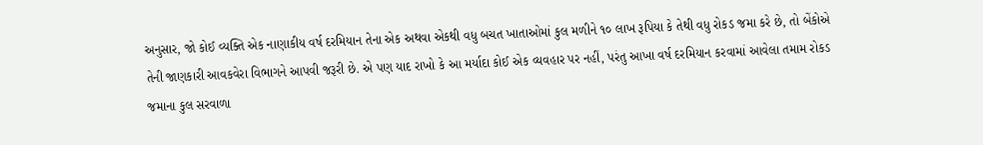અનુસાર, જો કોઈ વ્યક્તિ એક નાણાકીય વર્ષ દરમિયાન તેના એક અથવા એકથી વધુ બચત ખાતાઓમાં કુલ મળીને ૧૦ લાખ રૂપિયા કે તેથી વધુ રોકડ જમા કરે છે, તો બેંકોએ તેની જાણકારી આવકવેરા વિભાગને આપવી જરૂરી છે. એ પણ યાદ રાખો કે આ મર્યાદા કોઈ એક વ્યવહાર પર નહીં, પરંતુ આખા વર્ષ દરમિયાન કરવામાં આવેલા તમામ રોકડ જમાના કુલ સરવાળા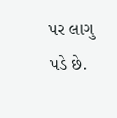પર લાગુ પડે છે.